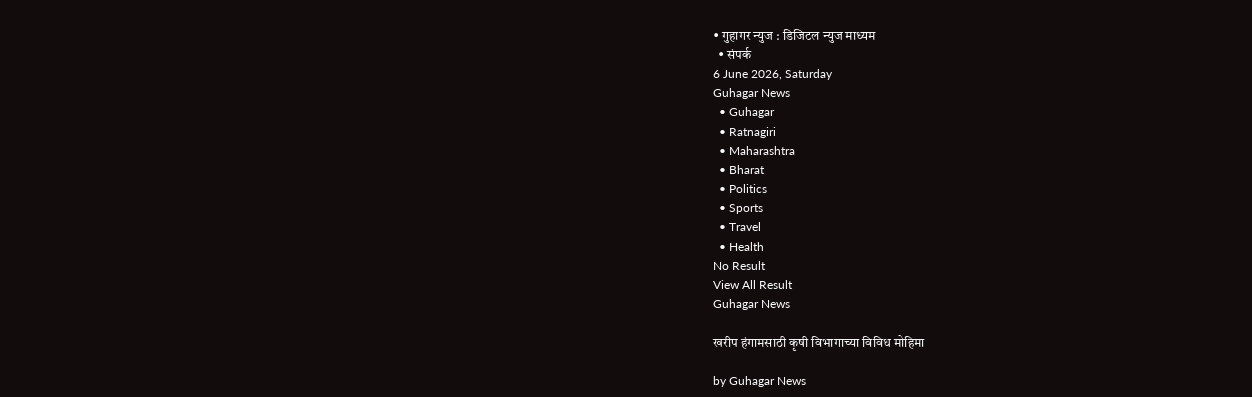• गुहागर न्युज : डिजिटल न्युज माध्यम
  • संपर्क
6 June 2026, Saturday
Guhagar News
  • Guhagar
  • Ratnagiri
  • Maharashtra
  • Bharat
  • Politics
  • Sports
  • Travel
  • Health
No Result
View All Result
Guhagar News

खरीप हंगामसाठी कृषी विभागाच्या विविध मोहिमा

by Guhagar News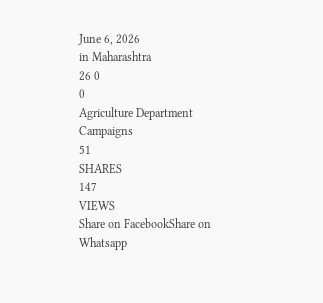June 6, 2026
in Maharashtra
26 0
0
Agriculture Department Campaigns
51
SHARES
147
VIEWS
Share on FacebookShare on Whatsapp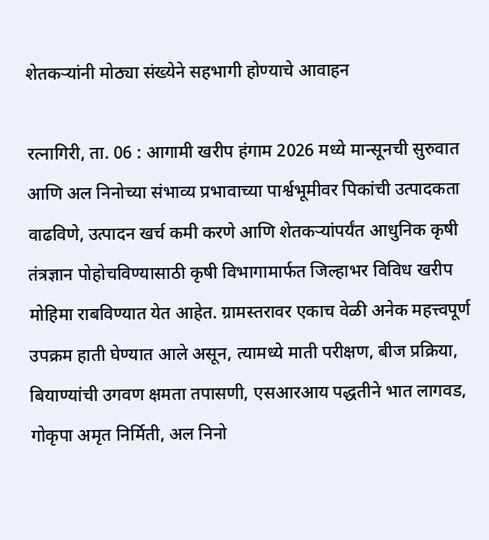शेतकऱ्यांनी मोठ्या संख्येने सहभागी होण्याचे आवाहन

रत्नागिरी, ता. 06 : आगामी खरीप हंगाम 2026 मध्ये मान्सूनची सुरुवात आणि अल निनोच्या संभाव्य प्रभावाच्या पार्श्वभूमीवर पिकांची उत्पादकता वाढविणे, उत्पादन खर्च कमी करणे आणि शेतकऱ्यांपर्यंत आधुनिक कृषी तंत्रज्ञान पोहोचविण्यासाठी कृषी विभागामार्फत जिल्हाभर विविध खरीप मोहिमा राबविण्यात येत आहेत. ग्रामस्तरावर एकाच वेळी अनेक महत्त्वपूर्ण उपक्रम हाती घेण्यात आले असून, त्यामध्ये माती परीक्षण, बीज प्रक्रिया, बियाण्यांची उगवण क्षमता तपासणी, एसआरआय पद्धतीने भात लागवड, गोकृपा अमृत निर्मिती, अल निनो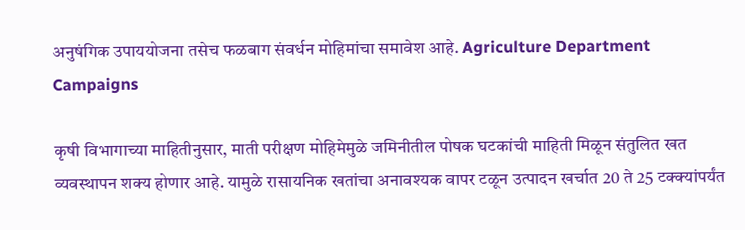अनुषंगिक उपाययोजना तसेच फळबाग संवर्धन मोहिमांचा समावेश आहे. Agriculture Department Campaigns

कृषी विभागाच्या माहितीनुसार, माती परीक्षण मोहिमेमुळे जमिनीतील पोषक घटकांची माहिती मिळून संतुलित खत व्यवस्थापन शक्य होणार आहे. यामुळे रासायनिक खतांचा अनावश्यक वापर टळून उत्पादन खर्चात 20 ते 25 टक्क्यांपर्यंत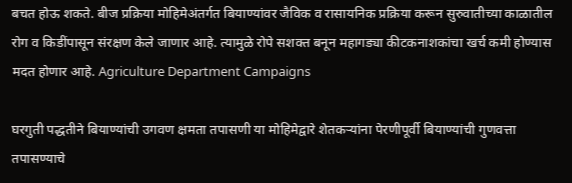बचत होऊ शकते. बीज प्रक्रिया मोहिमेअंतर्गत बियाण्यांवर जैविक व रासायनिक प्रक्रिया करून सुरुवातीच्या काळातील रोग व किडींपासून संरक्षण केले जाणार आहे. त्यामुळे रोपे सशक्त बनून महागड्या कीटकनाशकांचा खर्च कमी होण्यास मदत होणार आहे. Agriculture Department Campaigns

घरगुती पद्धतीने बियाण्यांची उगवण क्षमता तपासणी या मोहिमेद्वारे शेतकऱ्यांना पेरणीपूर्वी बियाण्यांची गुणवत्ता तपासण्याचे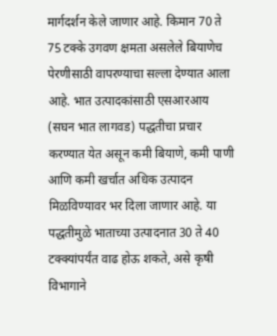मार्गदर्शन केले जाणार आहे. किमान 70 ते 75 टक्के उगवण क्षमता असलेले बियाणेच पेरणीसाठी वापरण्याचा सल्ला देण्यात आला आहे. भात उत्पादकांसाठी एसआरआय (सघन भात लागवड) पद्धतीचा प्रचार करण्यात येत असून कमी बियाणे, कमी पाणी आणि कमी खर्चात अधिक उत्पादन मिळविण्यावर भर दिला जाणार आहे. या पद्धतीमुळे भाताच्या उत्पादनात 30 ते 40 टक्क्यांपर्यंत वाढ होऊ शकते, असे कृषी विभागाने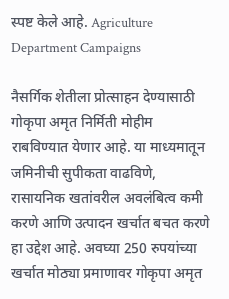स्पष्ट केले आहे. Agriculture Department Campaigns

नैसर्गिक शेतीला प्रोत्साहन देण्यासाठी गोकृपा अमृत निर्मिती मोहीम राबविण्यात येणार आहे. या माध्यमातून जमिनीची सुपीकता वाढविणे, रासायनिक खतांवरील अवलंबित्व कमी करणे आणि उत्पादन खर्चात बचत करणे हा उद्देश आहे. अवघ्या 250 रुपयांच्या खर्चात मोठ्या प्रमाणावर गोकृपा अमृत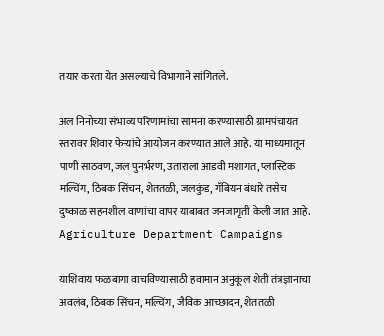तयार करता येत असल्याचे विभागाने सांगितले.

अल निनोच्या संभाव्य परिणामांचा सामना करण्यासाठी ग्रामपंचायत स्तरावर शिवार फेऱ्यांचे आयोजन करण्यात आले आहे. या माध्यमातून पाणी साठवण, जल पुनर्भरण, उताराला आडवी मशागत, प्लास्टिक मल्चिंग, ठिबक सिंचन, शेततळी, जलकुंड, गॅबियन बंधारे तसेच दुष्काळ सहनशील वाणांचा वापर याबाबत जनजागृती केली जात आहे. Agriculture Department Campaigns

याशिवाय फळबागा वाचविण्यासाठी हवामान अनुकूल शेती तंत्रज्ञानाचा अवलंब, ठिबक सिंचन, मल्चिंग, जैविक आच्छादन, शेततळी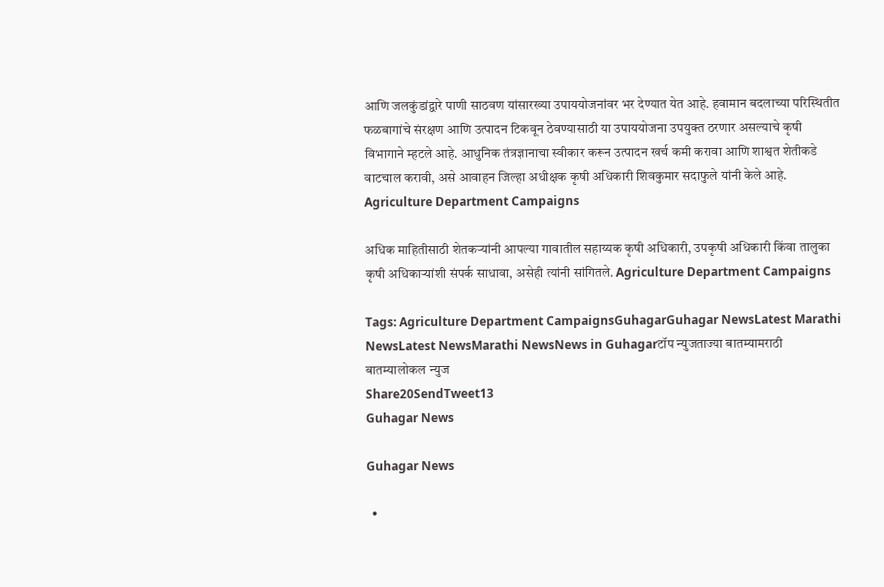आणि जलकुंडांद्वारे पाणी साठवण यांसारख्या उपाययोजनांवर भर देण्यात येत आहे. हवामान बदलाच्या परिस्थितीत फळबागांचे संरक्षण आणि उत्पादन टिकवून ठेवण्यासाठी या उपाययोजना उपयुक्त ठरणार असल्याचे कृषी विभागाने म्हटले आहे. आधुनिक तंत्रज्ञानाचा स्वीकार करून उत्पादन खर्च कमी करावा आणि शाश्वत शेतीकडे वाटचाल करावी, असे आवाहन जिल्हा अधीक्षक कृषी अधिकारी शिवकुमार सदाफुले यांनी केले आहे. Agriculture Department Campaigns

अधिक माहितीसाठी शेतकऱ्यांनी आपल्या गावातील सहाय्यक कृषी अधिकारी, उपकृषी अधिकारी किंवा तालुका कृषी अधिकाऱ्यांशी संपर्क साधावा, असेही त्यांनी सांगितले. Agriculture Department Campaigns

Tags: Agriculture Department CampaignsGuhagarGuhagar NewsLatest Marathi NewsLatest NewsMarathi NewsNews in Guhagarटॉप न्युजताज्या बातम्यामराठी बातम्यालोकल न्युज
Share20SendTweet13
Guhagar News

Guhagar News

  •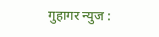गुहागर न्युज :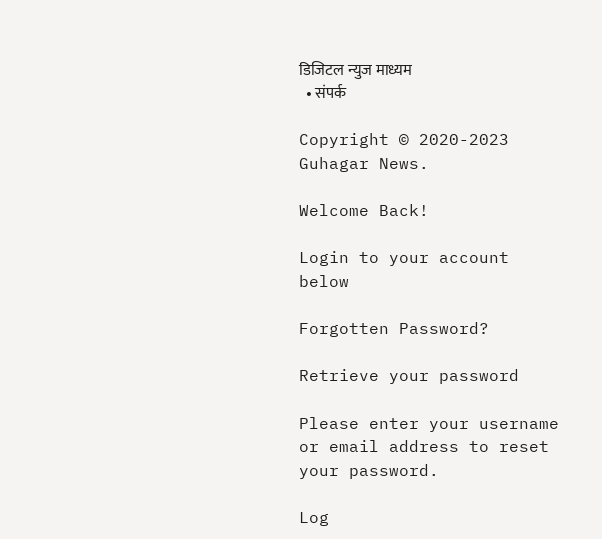डिजिटल न्युज माध्यम
  • संपर्क

Copyright © 2020-2023 Guhagar News.

Welcome Back!

Login to your account below

Forgotten Password?

Retrieve your password

Please enter your username or email address to reset your password.

Log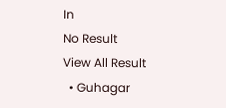In
No Result
View All Result
  • Guhagar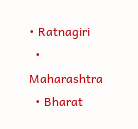• Ratnagiri
  • Maharashtra
  • Bharat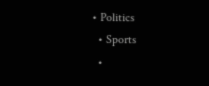• Politics
  • Sports
  •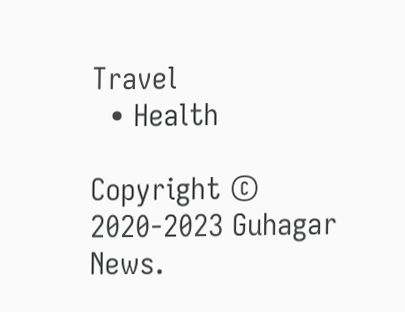Travel
  • Health

Copyright © 2020-2023 Guhagar News.